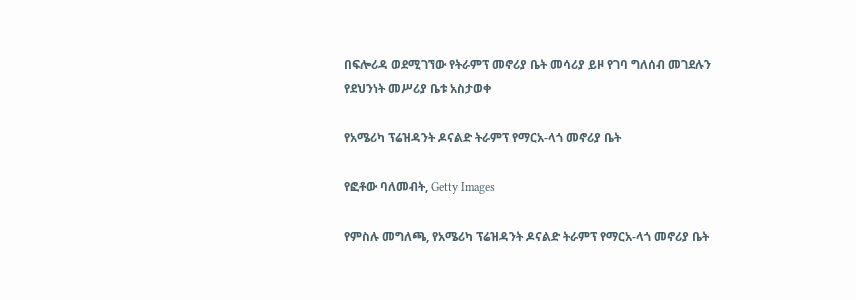በፍሎሪዳ ወደሚገኘው የትራምፕ መኖሪያ ቤት መሳሪያ ይዞ የገባ ግለሰብ መገደሉን የደህንነት መሥሪያ ቤቱ አስታወቀ

የአሜሪካ ፕሬዝዳንት ዶናልድ ትራምፕ የማርአ-ላጎ መኖሪያ ቤት

የፎቶው ባለመብት, Getty Images

የምስሉ መግለጫ, የአሜሪካ ፕሬዝዳንት ዶናልድ ትራምፕ የማርአ-ላጎ መኖሪያ ቤት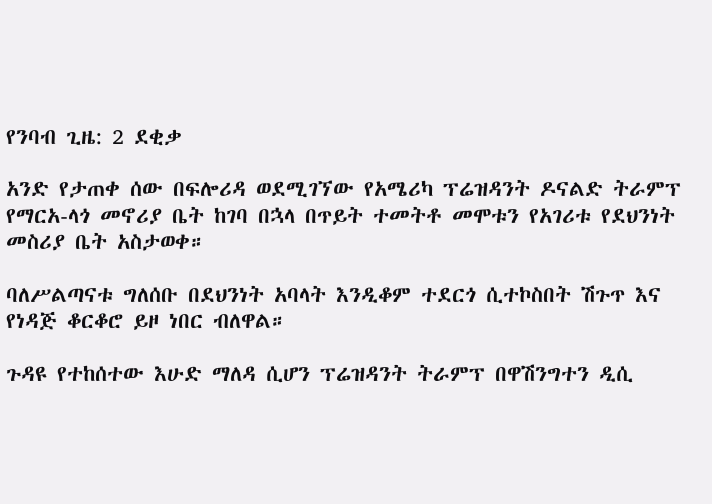የንባብ ጊዜ: 2 ደቂቃ

አንድ የታጠቀ ሰው በፍሎሪዳ ወደሚገኘው የአሜሪካ ፕሬዝዳንት ዶናልድ ትራምፕ የማርአ-ላጎ መኖሪያ ቤት ከገባ በኋላ በጥይት ተመትቶ መሞቱን የአገሪቱ የደህንነት መስሪያ ቤት አስታወቀ።

ባለሥልጣናቱ ግለሰቡ በደህንነት አባላት እንዲቆም ተደርጎ ሲተኮስበት ሽጉጥ እና የነዳጅ ቆርቆሮ ይዞ ነበር ብለዋል።

ጉዳዩ የተከሰተው እሁድ ማለዳ ሲሆን ፕሬዝዳንት ትራምፕ በዋሽንግተን ዲሲ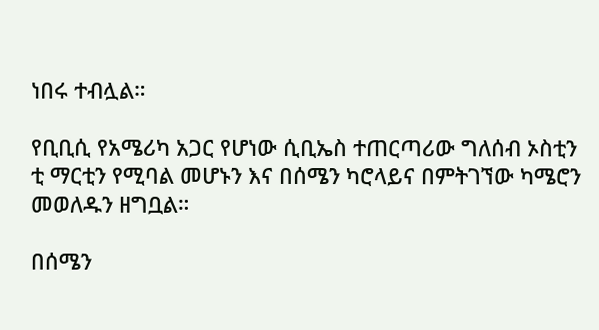ነበሩ ተብሏል።

የቢቢሲ የአሜሪካ አጋር የሆነው ሲቢኤስ ተጠርጣሪው ግለሰብ ኦስቲን ቲ ማርቲን የሚባል መሆኑን እና በሰሜን ካሮላይና በምትገኘው ካሜሮን መወለዱን ዘግቧል።

በሰሜን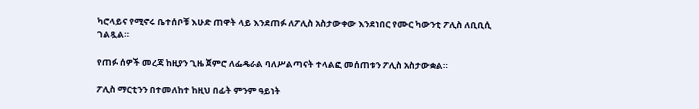ካሮላይና የሚኖሩ ቤተሰቦቹ እሁድ ጠዋት ላይ እንደጠፉ ለፖሊስ አስታውቀው እንደነበር የሙር ካውንቲ ፖሊስ ለቢቢሲ ገልጿል።

የጠፉ ሰዎች መረጃ ከዚያን ጊዜ ጀምሮ ለፌዴራል ባለሥልጣናት ተላልፎ መሰጠቱን ፖሊስ አስታውቋል።

ፖሊስ ማርቲንን በተመለከተ ከዚህ በፊት ምንም ዓይነት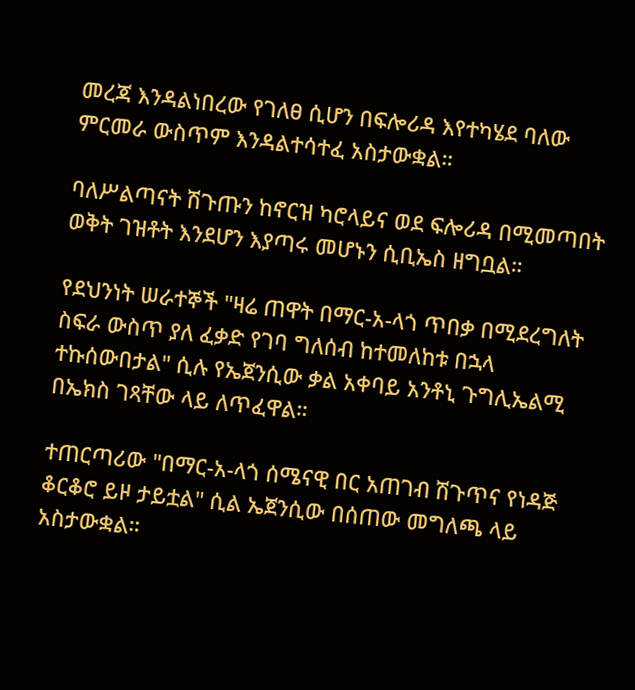መረጃ እንዳልነበረው የገለፀ ሲሆን በፍሎሪዳ እየተካሄደ ባለው ምርመራ ውስጥም እንዳልተሳተፈ አስታውቋል።

ባለሥልጣናት ሽጉጡን ከኖርዝ ካሮላይና ወደ ፍሎሪዳ በሚመጣበት ወቅት ገዝቶት እንደሆን እያጣሩ መሆኑን ሲቢኤስ ዘግቧል።

የደህንነት ሠራተኞች "ዛሬ ጠዋት በማር-አ-ላጎ ጥበቃ በሚደረግለት ስፍራ ውስጥ ያለ ፈቃድ የገባ ግለሰብ ከተመለከቱ በኋላ ተኩሰውበታል" ሲሉ የኤጀንሲው ቃል አቀባይ አንቶኒ ጉግሊኤልሚ በኤክስ ገጻቸው ላይ ለጥፈዋል።

ተጠርጣሪው "በማር-አ-ላጎ ሰሜናዊ በር አጠገብ ሽጉጥና የነዳጅ ቆርቆሮ ይዞ ታይቷል" ሲል ኤጀንሲው በሰጠው መግለጫ ላይ አስታውቋል።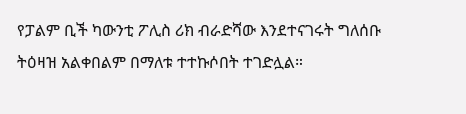የፓልም ቢች ካውንቲ ፖሊስ ሪክ ብራድሻው እንደተናገሩት ግለሰቡ ትዕዛዝ አልቀበልም በማለቱ ተተኩሶበት ተገድሏል።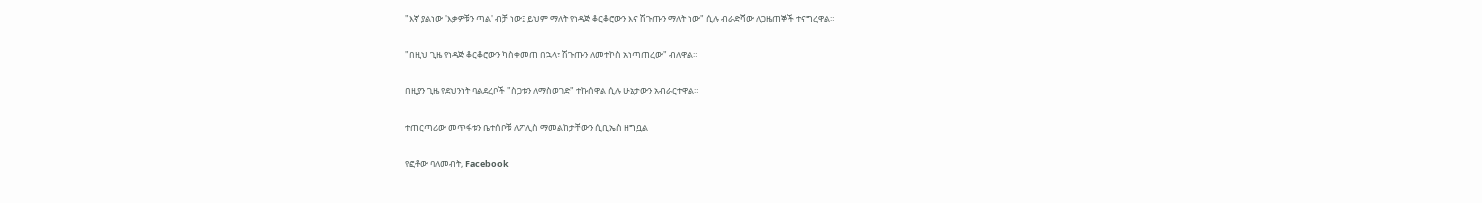"እኛ ያልነው 'እቃዎቹን ጣል' ብቻ ነው፤ ይህም ማለት የነዳጅ ቆርቆሮውን እና ሽጉጡን ማለት ነው" ሲሉ ብራድሻው ለጋዜጠኞች ተናግረዋል።

"በዚህ ጊዜ የነዳጅ ቆርቆሮውን ካስቀመጠ በኋላ፣ ሽጉጡን ለመተኮስ አነጣጠረው" ብለዋል።

በዚያን ጊዜ የደህንነት ባልደረቦች "ስጋቱን ለማስወገድ" ተኩሰዋል ሲሉ ሁኔታውን አብራርተዋል።

ተጠርጣሪው መጥፋቱን ቤተሰቦቹ ለፖሊስ ማመልከታቸውን ሲቢኤስ ዘግቧል

የፎቶው ባለመብት, Facebook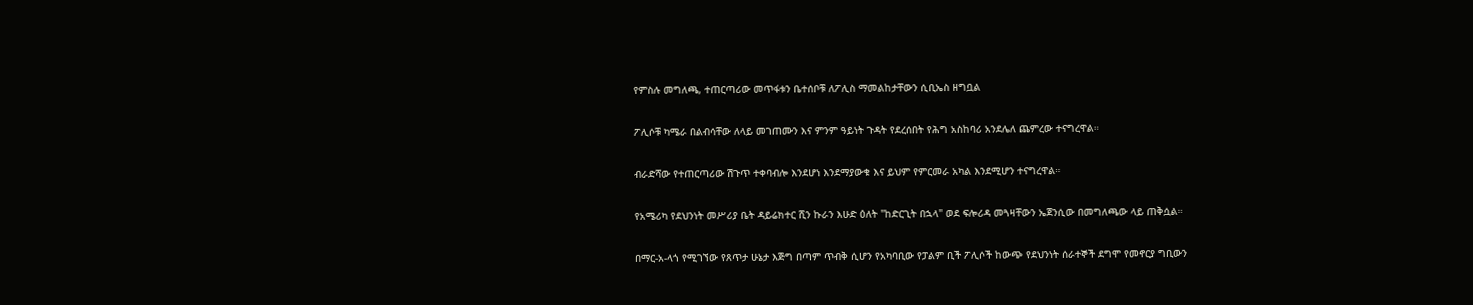የምስሉ መግለጫ, ተጠርጣሪው መጥፋቱን ቤተሰቦቹ ለፖሊስ ማመልከታቸውን ሲቢኤስ ዘግቧል

ፖሊሶቹ ካሜራ በልብሳቸው ለላይ መገጠሙን እና ምንም ዓይነት ጉዳት የደረሰበት የሕግ አስከባሪ አንደሌለ ጨምረው ተናግረዋል።

ብራድሻው የተጠርጣሪው ሽጉጥ ተቀባብሎ እንደሆነ እንደማያውቁ እና ይህም የምርመራ አካል እንደሚሆን ተናግረዋል።

የአሜሪካ የደህንነት መሥሪያ ቤት ዳይሬክተር ሺን ኩራን እሁድ ዕለት "ከድርጊት በኋላ" ወደ ፍሎሪዳ መጓዛቸውን ኤጀንሲው በመግለጫው ላይ ጠቅሷል።

በማር-አ-ላጎ የሚገኘው የጸጥታ ሁኔታ እጅግ በጣም ጥብቅ ሲሆን የአካባቢው የፓልም ቢች ፖሊሶች ከውጭ የደህንነት ሰራተኞች ደግሞ የመኖርያ ግቢውን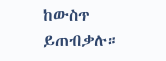ከውስጥ ይጠብቃሉ።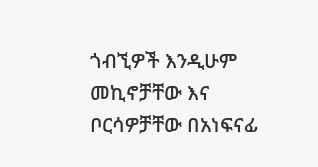ጎብኚዎች እንዲሁም መኪኖቻቸው እና ቦርሳዎቻቸው በአነፍናፊ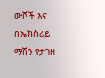ውሾች እና በኤክስሪይ ማሽን የታገዘ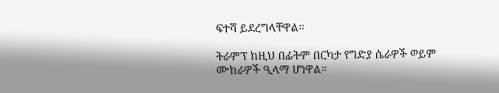ፍተሻ ይደረግላቸዋል።

ትራምፕ ከዚህ በፊትም በርካታ የግድያ ሴራዎች ወይም ሙከራዎች ዒላማ ሆነዋል።